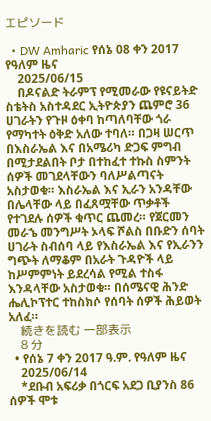エピソード

  • DW Amharic የሰኔ 08 ቀን 2017 የዓለም ዜና
    2025/06/15
    በዶናልድ ትራምፕ የሚመራው የዩናይትድ ስቴትስ አስተዳደር ኢትዮጵያን ጨምሮ 36 ሀገራትን የጉዞ ዕቀባ ከጣለባቸው ጎራ የማካተት ዕቅድ አለው ተባለ። በጋዛ ሠርጥ በእስራኤል እና በአሜሪካ ድጋፍ ምግብ በሚታደልበት ቦታ በተከፈተ ተኩስ ስምንት ሰዎች መገደላቸውን ባለሥልጣናት አስታወቁ። እስራኤል እና ኢራን አንዳቸው በሌላቸው ላይ በፈጸሟቸው ጥቃቶች የተገደሉ ሰዎች ቁጥር ጨመረ። የጀርመን መራኄ መንግሥት ኦላፍ ሾልስ በቡድን ሰባት ሀገራት ስብሰባ ላይ የእስራኤል እና የኢራንን ግጭት ለማቆም በአራት ጉዳዮች ላይ ከሥምምነት ይደረሳል የሚል ተስፋ እንዳላቸው አስታወቁ። በሰሜናዊ ሕንድ ሔሊኮፕተር ተከስክሶ የሰባት ሰዎች ሕይወት አለፈ።
    続きを読む 一部表示
    8 分
  • የሰኔ 7 ቀን 2017 ዓ.ም. የዓለም ዜና
    2025/06/14
    *ደቡብ አፍሪቃ በጎርፍ አደጋ ቢያንስ 86 ሰዎች ሞቱ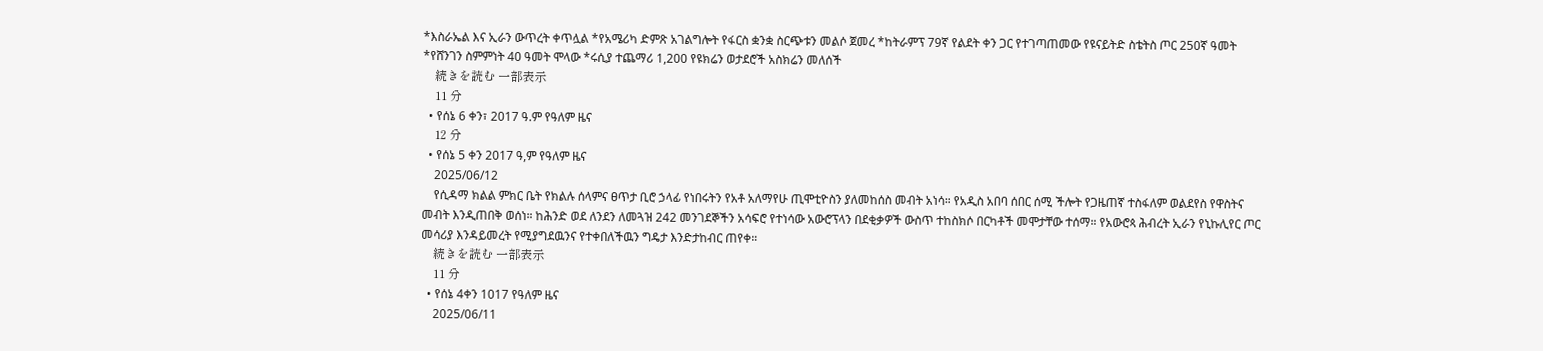*እስራኤል እና ኢራን ውጥረት ቀጥሏል *የአሜሪካ ድምጽ አገልግሎት የፋርስ ቋንቋ ስርጭቱን መልሶ ጀመረ *ከትራምፕ 79ኛ የልደት ቀን ጋር የተገጣጠመው የዩናይትድ ስቴትስ ጦር 250ኛ ዓመት *የሸንገን ስምምነት 40 ዓመት ሞላው *ሩሲያ ተጨማሪ 1,200 የዩክሬን ወታደሮች አስክሬን መለሰች
    続きを読む 一部表示
    11 分
  • የሰኔ 6 ቀን፣ 2017 ዓ.ም የዓለም ዜና
    12 分
  • የሰኔ 5 ቀን 2017 ዓ,ም የዓለም ዜና
    2025/06/12
    የሲዳማ ክልል ምክር ቤት የክልሉ ሰላምና ፀጥታ ቢሮ ኃላፊ የነበሩትን የአቶ አለማየሁ ጢሞቲዮስን ያለመከሰስ መብት አነሳ። የአዲስ አበባ ሰበር ሰሚ ችሎት የጋዜጠኛ ተስፋለም ወልደየስ የዋስትና መብት እንዲጠበቅ ወሰነ። ከሕንድ ወደ ለንደን ለመጓዝ 242 መንገደኞችን አሳፍሮ የተነሳው አውሮፕላን በደቂቃዎች ውስጥ ተከስክሶ በርካቶች መሞታቸው ተሰማ። የአውሮጳ ሕብረት ኢራን የኒኩሊየር ጦር መሳሪያ እንዳይመረት የሚያግደዉንና የተቀበለችዉን ግዴታ እንድታከብር ጠየቀ።
    続きを読む 一部表示
    11 分
  • የሰኔ 4ቀን 1017 የዓለም ዜና
    2025/06/11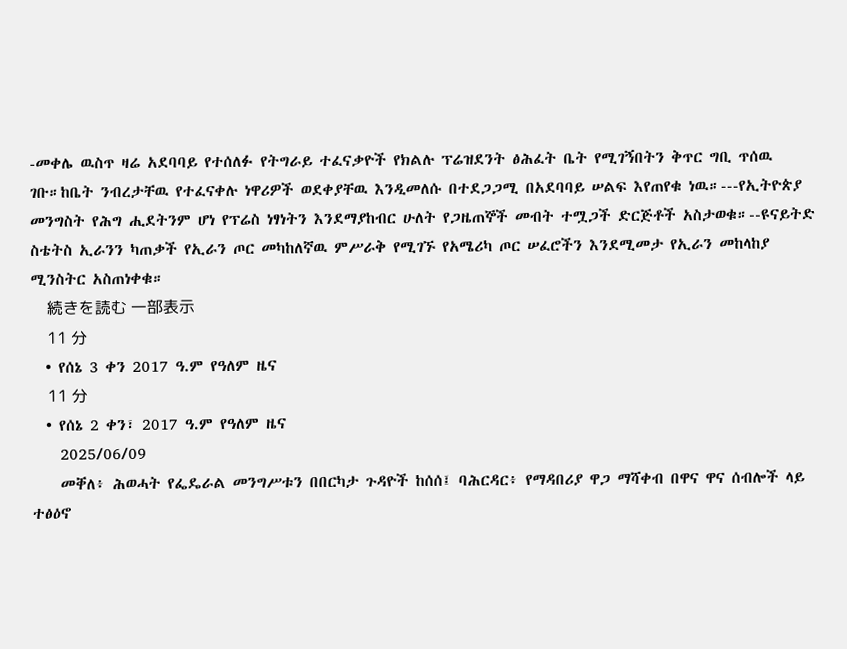-መቀሌ ዉስጥ ዛሬ አደባባይ የተሰለፉ የትግራይ ተፈናቃዮች የክልሉ ፕሬዝደንት ፅሕፈት ቤት የሚገኝበትን ቅጥር ግቢ ጥሰዉ ገቡ።ከቤት ንብረታቸዉ የተፈናቀሉ ነዋሪዎች ወደቀያቸዉ እንዲመለሱ በተደጋጋሚ በአደባባይ ሠልፍ እየጠየቁ ነዉ።---የኢትዮጵያ መንግስት የሕግ ሒደትንም ሆነ የፕሬስ ነፃነትን እንደማያከብር ሁለት የጋዜጠኞች መብት ተሟጋች ድርጅቶች አስታወቁ።--ዩናይትድ ስቴትስ ኢራንን ካጠቃች የኢራን ጦር መካከለኛዉ ምሥራቅ የሚገኙ የአሜሪካ ጦር ሠፈሮችን እንደሚመታ የኢራን መከላከያ ሚንስትር አስጠነቀቁ።
    続きを読む 一部表示
    11 分
  • የሰኔ 3 ቀን 2017 ዓ.ም የዓለም ዜና
    11 分
  • የሰኔ 2 ቀን፣ 2017 ዓ.ም የዓለም ዜና
    2025/06/09
    መቐለ፥ ሕወሓት የፌዴራል መንግሥቱን በበርካታ ጉዳዮች ከሰሰ፤ ባሕርዳር፥ የማዳበሪያ ዋጋ ማሻቀብ በዋና ዋና ሰብሎች ላይ ተፅዕኖ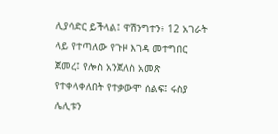ሊያሳድር ይችላል፤ ዋሽንግተን፥ 12 አገራት ላይ የተጣለው የጉዞ እገዳ መተግበር ጀመረ፤ የሎስ አንጀለስ አመጽ የተቀላቀለበት የተቃውሞ ሰልፍ፤ ሩስያ ሌሊቱን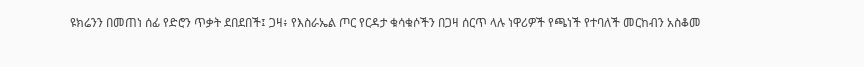ዩክሬንን በመጠነ ሰፊ የድሮን ጥቃት ደበደበች፤ ጋዛ፥ የእስራኤል ጦር የርዳታ ቁሳቁሶችን በጋዛ ሰርጥ ላሉ ነዋሪዎች የጫነች የተባለች መርከብን አስቆመ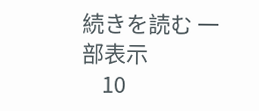続きを読む 一部表示
    10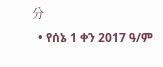分
  • የሰኔ 1 ቀን 2017 ዓ/ም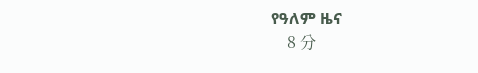የዓለም ዜና
    8 分